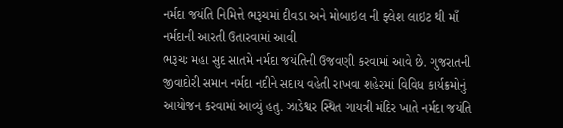નર્મદા જયંતિ નિમિત્તે ભરૂચમાં દીવડા અને મોબાઇલ ની ફ્લેશ લાઇટ થી માઁ નર્મદાની આરતી ઉતારવામાં આવી
ભરૂચઃ મહા સુદ સાતમે નર્મદા જયંતિની ઉજવણી કરવામાં આવે છે. ગુજરાતની જીવાદોરી સમાન નર્મદા નદીને સદાય વહેતી રાખવા શહેરમાં વિવિધ કાર્યક્રમોનું આયોજન કરવામાં આવ્યું હતુ. ઝાડેશ્વર સ્થિત ગાયત્રી મંદિર ખાતે નર્મદા જયંતિ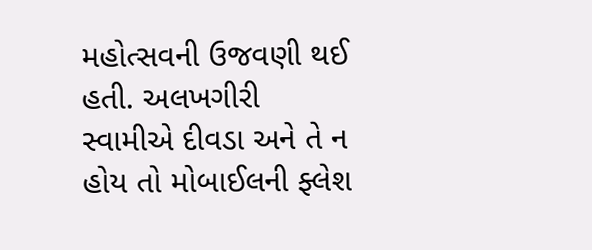મહોત્સવની ઉજવણી થઈ હતી. અલખગીરી સ્વામીએ દીવડા અને તે ન હોય તો મોબાઈલની ફ્લેશ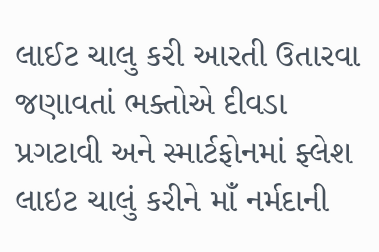લાઈટ ચાલુ કરી આરતી ઉતારવા જણાવતાં ભક્તોએ દીવડા પ્રગટાવી અને સ્માર્ટફોનમાં ફ્લેશ લાઇટ ચાલું કરીને માઁ નર્મદાની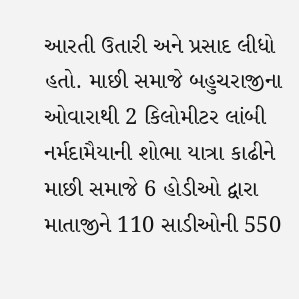આરતી ઉતારી અને પ્રસાદ લીધો હતો. માછી સમાજે બહુચરાજીના ઓવારાથી 2 કિલોમીટર લાંબી નર્મદામૈયાની શોભા યાત્રા કાઢીને માછી સમાજે 6 હોડીઓ દ્વારા માતાજીને 110 સાડીઓની 550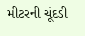મીટરની ચૂંદડી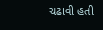ચઢાવી હતી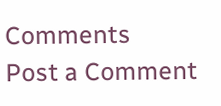Comments
Post a Comment